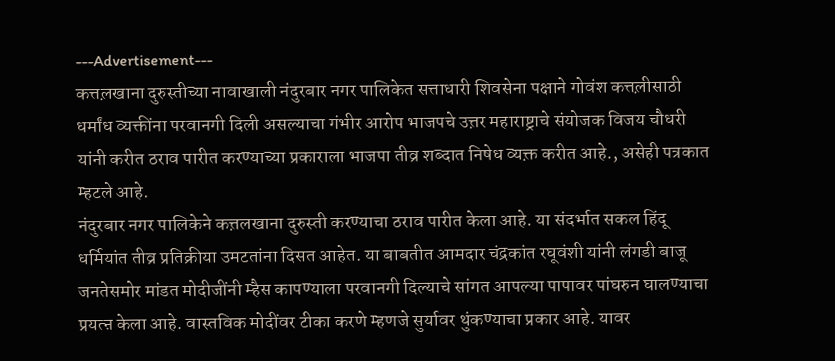---Advertisement---
कत्तल़खाना दुरुस्तीच्या नावाखाली नंदुरबार नगर पालिकेत सत्ताधारी शिवसेना पक्षाने गोवंश कत्तल़ीसाठी धर्मांध व्यक्तींना परवानगी दिली असल्याचा गंभीर आरोप भाजपचे उत्त़र महाराष्ट्राचे संयोजक विजय चौधरी यांनी करीत ठराव पारीत करण्याच्या प्रकाराला भाजपा तीव्र शब्दात निषेध व्यक्त़ करीत आहे., असेही पत्रकात म्हटले आहे.
नंदुरबार नगर पालिकेने कत्त़लखाना दुरुस्ती करण्याचा ठराव पारीत केला आहे. या संदर्भात सकल हिंदू धर्मियांत तीव्र प्रतिक्रीया उमटतांना दिसत आहेत. या बाबतीत आमदार चंद्रकांत रघूवंशी यांनी लंगडी बाजू जनतेसमोर मांडत मोदीजींनी म्हैस कापण्याला परवानगी दिल्याचे सांगत आपल्या पापावर पांघरुन घालण्याचा प्रयत्ऩ केला आहे. वास्तविक मोदींवर टीका करणे म्हणजे सुर्यावर थुंकण्याचा प्रकार आहे. यावर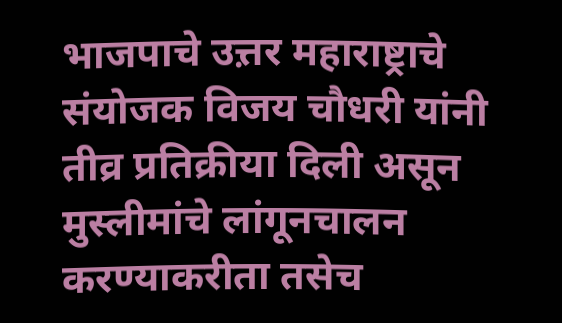भाजपाचे उत्त़र महाराष्ट्राचे संयोजक विजय चौधरी यांनी तीव्र प्रतिक्रीया दिली असून मुस्लीमांचे लांगूनचालन करण्याकरीता तसेच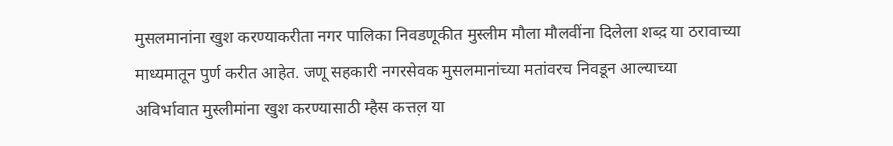मुसलमानांना खुश करण्याकरीता नगर पालिका निवडणूकीत मुस्लीम मौला मौलवींना दिलेला शब्द़ या ठरावाच्या माध्यमातून पुर्ण करीत आहेत. जणू सहकारी नगरसेवक मुसलमानांच्या मतांवरच निवडून आल्याच्या अविर्भावात मुस्लीमांना खुश करण्यासाठी म्हैस कत्तल़ या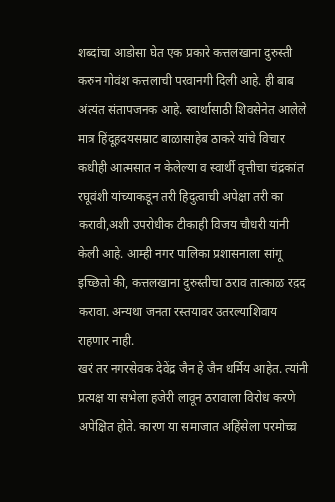शब्दांचा आडोसा घेत एक प्रकारे कत्तलखाना दुरुस्ती करुन गोवंश कत्तलाची परवानगी दिली आहे. ही बाब अंत्यंत संतापजनक आहे. स्वार्थासाठी शिवसेनेत आलेले मात्र हिंदूह़दयसम्राट बाळासाहेब ठाकरे यांचे विचार कधीही आत्मसात न केलेल्या व स्वार्थी वृत्तीचा चंद्रकांत रघूवंशी यांच्याकडून तरी हिदुत्वाची अपेक्षा तरी का करावी,अशी उपरोधीक टीकाही विजय चौधरी यांनी केली आहे. आम्ही नगर पालिका प्रशासनाला सांगू इच्छितो की, कत्तलखाना दुरुस्तीचा ठराव तात्काळ रद़द करावा. अन्यथा जनता रस्तयावर उतरल्याशिवाय राहणार नाही.
खरं तर नगरसेवक देवेंद्र जैन हे जैन धर्मिय आहेत. त्यांनी प्रत्यक्ष या सभेला हजेरी लावून ठरावाला विरोध करणे अपेक्षित होते. कारण या समाजात अहिंसेला परमोच्च़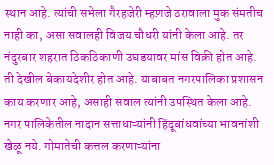स्थान आहे. त्यांची सभेला गैरहजेरी म्हण़जे ठरावाला मुक संमतीच नाही का, असा सवालही विजय चौधरी यांनी केला आहे. तर नंदुरबार शहरात ठिकठिकाणी उघडयावर मांस विक्री होत आहे. ती देखील बेकायदेशीर होत आहे. याबाबत नगरपालिका प्रशासन काय करणार आहे, असाही सवाल त्यांनी उपस्थित केला आहे. नगर पालिकेतील नादान सत्ताधाऱ्यांनी हिंदूबांधवांच्या भावनांशी खेळू नये. गोमातेची कत्तल करणाऱ्यांना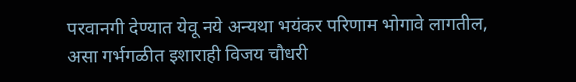परवानगी देण्यात येवू नये अन्यथा भयंकर परिणाम भोगावे लागतील, असा गर्भगळीत इशाराही विजय चौधरी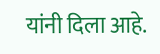यांनी दिला आहे.